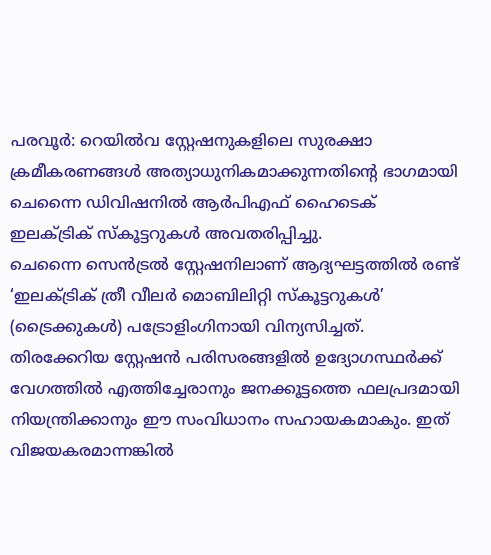പരവൂർ: റെയിൽവ സ്റ്റേഷനുകളിലെ സുരക്ഷാ ക്രമീകരണങ്ങൾ അത്യാധുനികമാക്കുന്നതിന്റെ ഭാഗമായി ചെന്നൈ ഡിവിഷനിൽ ആർപിഎഫ് ഹൈടെക് ഇലക്ട്രിക് സ്കൂട്ടറുകൾ അവതരിപ്പിച്ചു.
ചെന്നൈ സെൻട്രൽ സ്റ്റേഷനിലാണ് ആദ്യഘട്ടത്തിൽ രണ്ട് ‘ഇലക്ട്രിക് ത്രീ വീലർ മൊബിലിറ്റി സ്കൂട്ടറുകൾ’ (ട്രൈക്കുകൾ) പട്രോളിംഗിനായി വിന്യസിച്ചത്.
തിരക്കേറിയ സ്റ്റേഷൻ പരിസരങ്ങളിൽ ഉദ്യോഗസ്ഥർക്ക് വേഗത്തിൽ എത്തിച്ചേരാനും ജനക്കൂട്ടത്തെ ഫലപ്രദമായി നിയന്ത്രിക്കാനും ഈ സംവിധാനം സഹായകമാകും. ഇത് വിജയകരമാന്നങ്കിൽ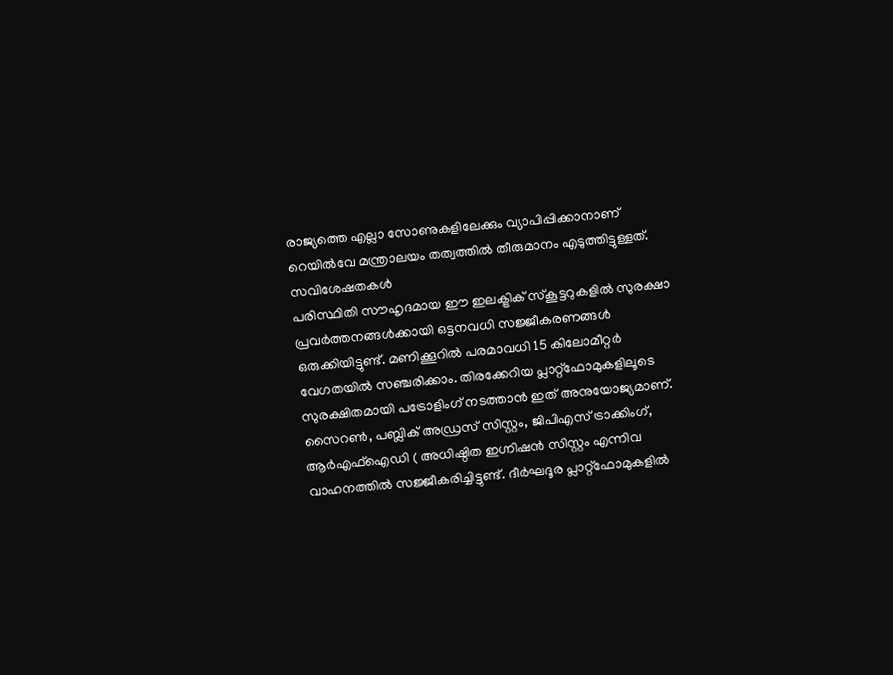രാജ്യത്തെ എല്ലാ സോണുകളിലേക്കും വ്യാപിപ്പിക്കാനാണ് റെയിൽവേ മന്ത്രാലയം തത്വത്തിൽ തീരുമാനം എടുത്തിട്ടുള്ളത്.
സവിശേഷതകൾ
പരിസ്ഥിതി സൗഹൃദമായ ഈ ഇലക്ട്രിക് സ്കൂട്ടറുകളിൽ സുരക്ഷാ പ്രവർത്തനങ്ങൾക്കായി ഒട്ടനവധി സജ്ജീകരണങ്ങൾ ഒരുക്കിയിട്ടുണ്ട്. മണിക്കൂറിൽ പരമാവധി 15 കിലോമീറ്റർ വേഗതയിൽ സഞ്ചരിക്കാം. തിരക്കേറിയ പ്ലാറ്റ്ഫോമുകളിലൂടെ സുരക്ഷിതമായി പട്രോളിംഗ് നടത്താൻ ഇത് അനുയോജ്യമാണ്.
സൈറൺ, പബ്ലിക് അഡ്രസ് സിസ്റ്റം, ജിപിഎസ് ട്രാക്കിംഗ്, ആർഎഫ്ഐഡി ( അധിഷ്ഠിത ഇഗ്നിഷൻ സിസ്റ്റം എന്നിവ വാഹനത്തിൽ സജ്ജീകരിച്ചിട്ടുണ്ട്. ദീർഘദൂര പ്ലാറ്റ്ഫോമുകളിൽ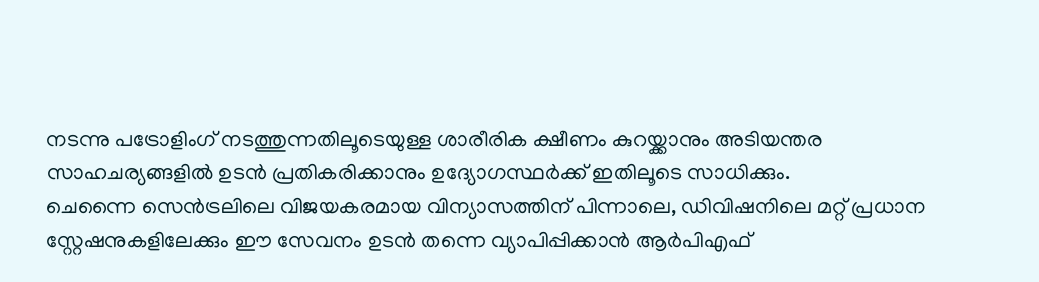നടന്നു പട്രോളിംഗ് നടത്തുന്നതിലൂടെയുള്ള ശാരീരിക ക്ഷീണം കുറയ്ക്കാനും അടിയന്തര സാഹചര്യങ്ങളിൽ ഉടൻ പ്രതികരിക്കാനും ഉദ്യോഗസ്ഥർക്ക് ഇതിലൂടെ സാധിക്കും.
ചെന്നൈ സെൻട്രലിലെ വിജയകരമായ വിന്യാസത്തിന് പിന്നാലെ, ഡിവിഷനിലെ മറ്റ് പ്രധാന സ്റ്റേഷനുകളിലേക്കും ഈ സേവനം ഉടൻ തന്നെ വ്യാപിപ്പിക്കാൻ ആർപിഎഫ്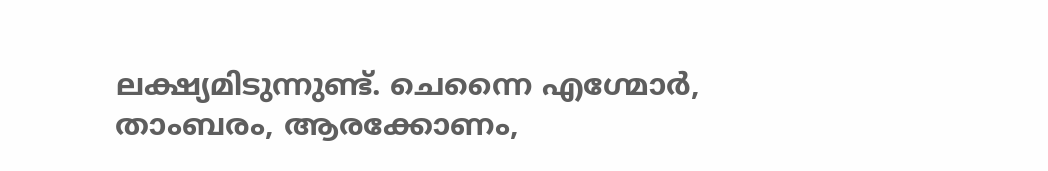ലക്ഷ്യമിടുന്നുണ്ട്. ചെന്നൈ എഗ്മോർ, താംബരം, ആരക്കോണം,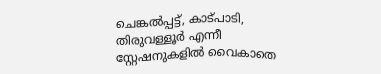ചെങ്കൽപ്പട്ട്, കാട്പാടി, തിരുവള്ളൂർ എന്നീ സ്റ്റേഷനുകളിൽ വൈകാതെ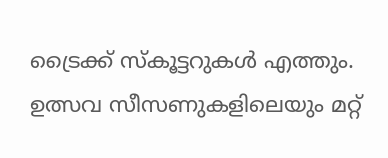ട്രൈക്ക് സ്കൂട്ടറുകൾ എത്തും. ഉത്സവ സീസണുകളിലെയും മറ്റ്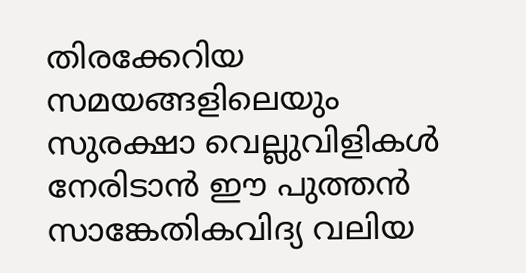തിരക്കേറിയ സമയങ്ങളിലെയും സുരക്ഷാ വെല്ലുവിളികൾ നേരിടാൻ ഈ പുത്തൻ സാങ്കേതികവിദ്യ വലിയ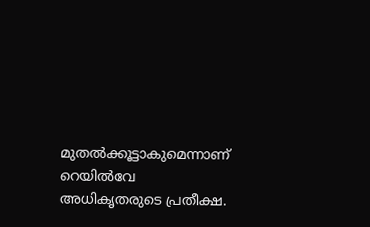മുതൽക്കൂട്ടാകുമെന്നാണ് റെയിൽവേ അധികൃതരുടെ പ്രതീക്ഷ.